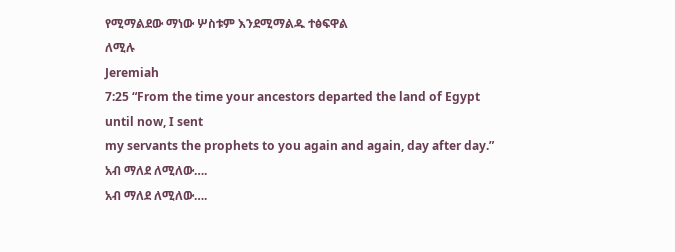የሚማልደው ማነው ሦስቱም እንደሚማልዱ ተፅፍዋል
ለሚሉ
Jeremiah
7:25 “From the time your ancestors departed the land of Egypt until now, I sent
my servants the prophets to you again and again, day after day.”
አብ ማለደ ለሚለው….
አብ ማለደ ለሚለው….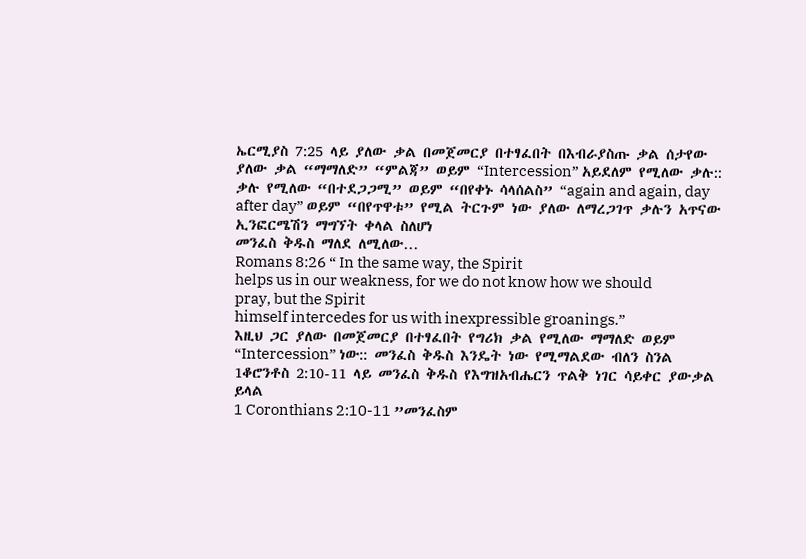ኤርሚያስ 7:25 ላይ ያለው ቃል በመጀመርያ በተፃፈበት በእብራያስጡ ቃል ሰታየው ያለው ቃል “ማማለድ” “ምልጃ” ወይም “Intercession” አይደለም የሚለው ቃሉ:: ቃሉ የሚለው “በተደጋጋሚ” ወይም “በየቀኑ ሳላሰልስ” “again and again, day after day” ወይም “በየጥዋቱ” የሚል ትርጉም ነው ያለው ለማረጋገጥ ቃሉን አጥናው ኢንፎርሜሽን ማግኘት ቀላል ስለሆነ
መንፈስ ቅዱስ ማለደ ለሚለው…
Romans 8:26 “ In the same way, the Spirit
helps us in our weakness, for we do not know how we should pray, but the Spirit
himself intercedes for us with inexpressible groanings.”
እዚህ ጋር ያለው በመጀመርያ በተፃፈበት የግሪክ ቃል የሚለው ማማለድ ወይም “Intercession” ነው:: መንፈስ ቅዱስ እንዴት ነው የሚማልደው ብለን ስንል 1ቆሮንቶስ 2:10-11 ላይ መንፈስ ቅዱስ የእግዝአብሔርን ጥልቅ ነገር ሳይቀር ያውቃል ይላል
1 Coronthians 2:10-11 ”መንፈስም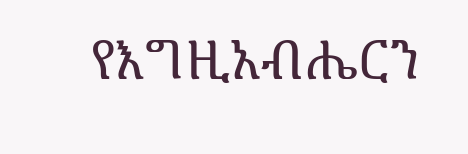የእግዚአብሔርን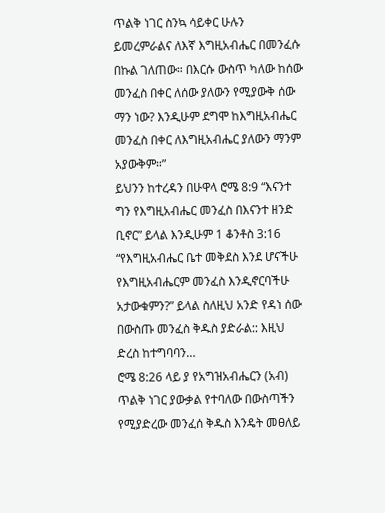ጥልቅ ነገር ስንኳ ሳይቀር ሁሉን ይመረምራልና ለእኛ እግዚአብሔር በመንፈሱ በኩል ገለጠው። በእርሱ ውስጥ ካለው ከሰው መንፈስ በቀር ለሰው ያለውን የሚያውቅ ሰው ማን ነው? እንዲሁም ደግሞ ከእግዚአብሔር መንፈስ በቀር ለእግዚአብሔር ያለውን ማንም አያውቅም።”
ይህንን ከተረዳን በሁዋላ ሮሜ 8:9 “እናንተ ግን የእግዚአብሔር መንፈስ በእናንተ ዘንድ ቢኖር” ይላል እንዲሁም 1 ቆንቶስ 3:16 “የእግዚአብሔር ቤተ መቅደስ እንደ ሆናችሁ የእግዚአብሔርም መንፈስ እንዲኖርባችሁ አታውቁምን?” ይላል ስለዚህ አንድ የዳነ ሰው በውስጡ መንፈስ ቅዱስ ያድራል:: እዚህ ድረስ ከተግባባን…
ሮሜ 8:26 ላይ ያ የአግዝአብሔርን (አብ) ጥልቅ ነገር ያውቃል የተባለው በውስጣችን የሚያድረው መንፈሰ ቅዱስ እንዴት መፀለይ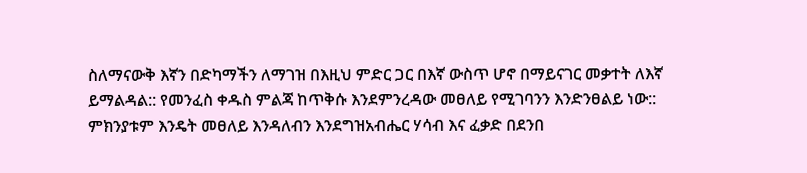ስለማናውቅ እኛን በድካማችን ለማገዝ በእዚህ ምድር ጋር በእኛ ውስጥ ሆኖ በማይናገር መቃተት ለእኛ ይማልዳል:: የመንፈስ ቀዱስ ምልጃ ከጥቅሱ እንደምንረዳው መፀለይ የሚገባንን እንድንፀልይ ነው:: ምክንያቱም እንዴት መፀለይ እንዳለብን እንደግዝአብሔር ሃሳብ እና ፈቃድ በደንበ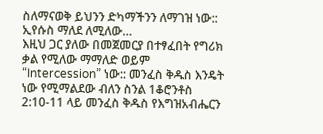ስለማናወቅ ይህንን ድካማችንን ለማገዝ ነው::
ኢየሱስ ማለደ ለሚለው…
እዚህ ጋር ያለው በመጀመርያ በተፃፈበት የግሪክ ቃል የሚለው ማማለድ ወይም “Intercession” ነው:: መንፈስ ቅዱስ እንዴት ነው የሚማልደው ብለን ስንል 1ቆሮንቶስ 2:10-11 ላይ መንፈስ ቅዱስ የእግዝአብሔርን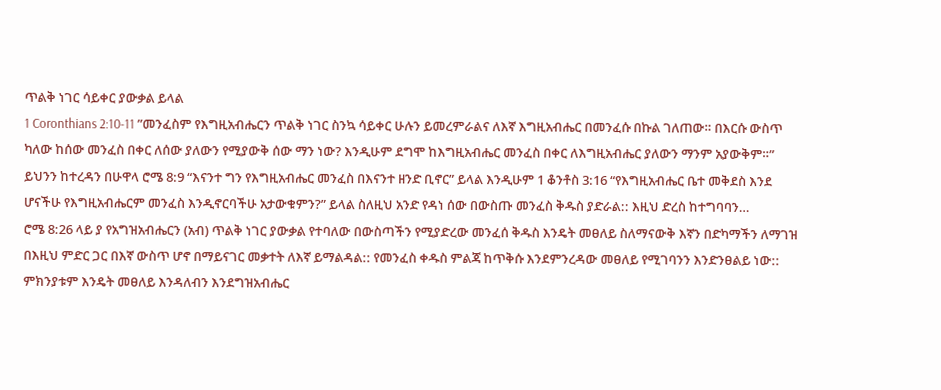ጥልቅ ነገር ሳይቀር ያውቃል ይላል
1 Coronthians 2:10-11 ”መንፈስም የእግዚአብሔርን ጥልቅ ነገር ስንኳ ሳይቀር ሁሉን ይመረምራልና ለእኛ እግዚአብሔር በመንፈሱ በኩል ገለጠው። በእርሱ ውስጥ ካለው ከሰው መንፈስ በቀር ለሰው ያለውን የሚያውቅ ሰው ማን ነው? እንዲሁም ደግሞ ከእግዚአብሔር መንፈስ በቀር ለእግዚአብሔር ያለውን ማንም አያውቅም።”
ይህንን ከተረዳን በሁዋላ ሮሜ 8:9 “እናንተ ግን የእግዚአብሔር መንፈስ በእናንተ ዘንድ ቢኖር” ይላል እንዲሁም 1 ቆንቶስ 3:16 “የእግዚአብሔር ቤተ መቅደስ እንደ ሆናችሁ የእግዚአብሔርም መንፈስ እንዲኖርባችሁ አታውቁምን?” ይላል ስለዚህ አንድ የዳነ ሰው በውስጡ መንፈስ ቅዱስ ያድራል:: እዚህ ድረስ ከተግባባን…
ሮሜ 8:26 ላይ ያ የአግዝአብሔርን (አብ) ጥልቅ ነገር ያውቃል የተባለው በውስጣችን የሚያድረው መንፈሰ ቅዱስ እንዴት መፀለይ ስለማናውቅ እኛን በድካማችን ለማገዝ በእዚህ ምድር ጋር በእኛ ውስጥ ሆኖ በማይናገር መቃተት ለእኛ ይማልዳል:: የመንፈስ ቀዱስ ምልጃ ከጥቅሱ እንደምንረዳው መፀለይ የሚገባንን እንድንፀልይ ነው:: ምክንያቱም እንዴት መፀለይ እንዳለብን እንደግዝአብሔር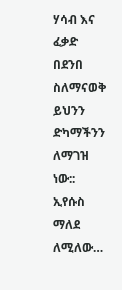ሃሳብ እና ፈቃድ በደንበ ስለማናወቅ ይህንን ድካማችንን ለማገዝ ነው::
ኢየሱስ ማለደ ለሚለው…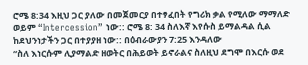ሮሜ 8:34 እዚህ ጋር ያለው በመጀመርያ በተፃፈበት የግሪክ ቃል የሚለው ማማለድ ወይም “Intercession” ነው:: ሮሜ 8: 34 ስለእኛ እየሱስ ይማልዳል ሲል ከደህንነታችን ጋር በተያያዘ ነው:: በዕብራውያን 7:25 እንዳለው
“ስለ እነርሱም ሊያማልድ ዘወትር በሕይወት ይኖራልና ስለዚህ ደግሞ በእርሱ ወደ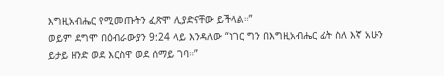እግዚአብሔር የሚመጡትን ፈጽሞ ሊያድናቸው ይችላል።”
ወይም ደግሞ በዕብራውያን 9:24 ላይ እንዳለው “ነገር ግን በእግዚአብሔር ፊት ስለ እኛ አሁን ይታይ ዘንድ ወደ እርስዋ ወደ ሰማይ ገባ።”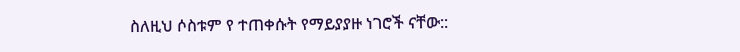ስለዚህ ሶስቱም የ ተጠቀሱት የማይያያዙ ነገሮች ናቸው::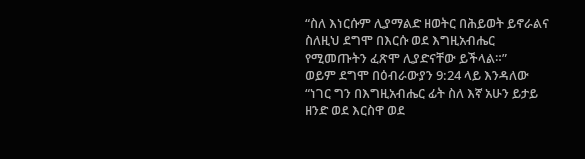“ስለ እነርሱም ሊያማልድ ዘወትር በሕይወት ይኖራልና ስለዚህ ደግሞ በእርሱ ወደ እግዚአብሔር የሚመጡትን ፈጽሞ ሊያድናቸው ይችላል።”
ወይም ደግሞ በዕብራውያን 9:24 ላይ እንዳለው “ነገር ግን በእግዚአብሔር ፊት ስለ እኛ አሁን ይታይ ዘንድ ወደ እርስዋ ወደ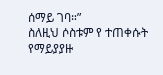ሰማይ ገባ።”
ስለዚህ ሶስቱም የ ተጠቀሱት የማይያያዙ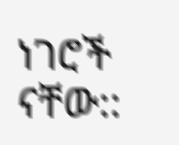ነገሮች ናቸው::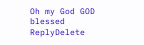Oh my God GOD blessed
ReplyDelete